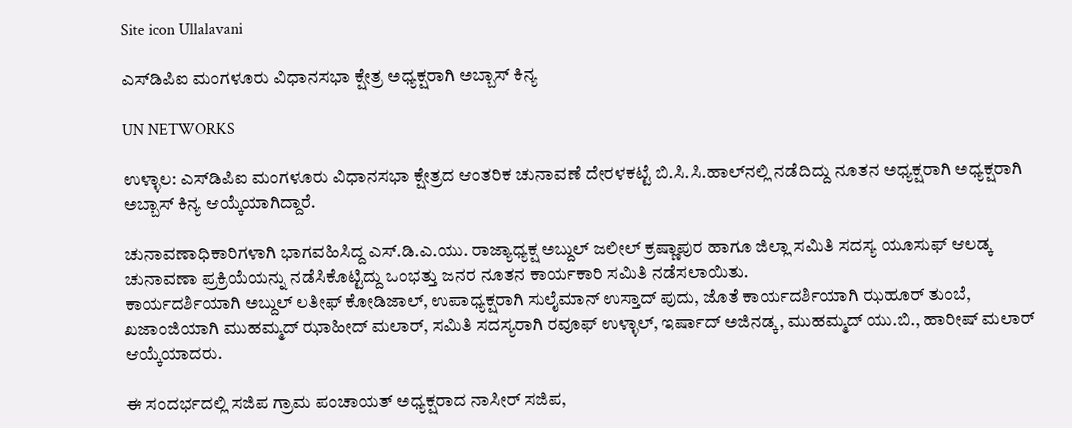Site icon Ullalavani

ಎಸ್‍ಡಿಪಿಐ ಮಂಗಳೂರು ವಿಧಾನಸಭಾ ಕ್ಷೇತ್ರ ಅಧ್ಯಕ್ಷರಾಗಿ ಅಬ್ಬಾಸ್ ಕಿನ್ಯ

UN NETWORKS

ಉಳ್ಳಾಲ: ಎಸ್‍ಡಿಪಿಐ ಮಂಗಳೂರು ವಿಧಾನಸಭಾ ಕ್ಷೇತ್ರದ ಆಂತರಿಕ ಚುನಾವಣೆ ದೇರಳಕಟ್ಟೆ ಬಿ.ಸಿ.ಸಿ.ಹಾಲ್‍ನಲ್ಲಿ ನಡೆದಿದ್ದು ನೂತನ ಅಧ್ಯಕ್ಷರಾಗಿ ಅಧ್ಯಕ್ಷರಾಗಿ ಅಬ್ಬಾಸ್ ಕಿನ್ಯ ಆಯ್ಕೆಯಾಗಿದ್ದಾರೆ.

ಚುನಾವಣಾಧಿಕಾರಿಗಳಾಗಿ ಭಾಗವಹಿಸಿದ್ದ ಎಸ್.ಡಿ.ಎ.ಯು. ರಾಜ್ಯಾಧ್ಯಕ್ಷ ಅಬ್ದುಲ್ ಜಲೀಲ್ ಕ್ರಷ್ಣಾಪುರ ಹಾಗೂ ಜಿಲ್ಲಾ ಸಮಿತಿ ಸದಸ್ಯ ಯೂಸುಫ್ ಆಲಡ್ಕ ಚುನಾವಣಾ ಪ್ರಕ್ರಿಯೆಯನ್ನು ನಡೆಸಿಕೊಟ್ಟಿದ್ದು ಒಂಭತ್ತು ಜನರ ನೂತನ ಕಾರ್ಯಕಾರಿ ಸಮಿತಿ ನಡೆಸಲಾಯಿತು.
ಕಾರ್ಯದರ್ಶಿಯಾಗಿ ಅಬ್ದುಲ್ ಲತೀಫ್ ಕೋಡಿಜಾಲ್, ಉಪಾಧ್ಯಕ್ಷರಾಗಿ ಸುಲೈಮಾನ್ ಉಸ್ತಾದ್ ಪುದು, ಜೊತೆ ಕಾರ್ಯದರ್ಶಿಯಾಗಿ ಝಹೂರ್ ತುಂಬೆ, ಖಜಾಂಜಿಯಾಗಿ ಮುಹಮ್ಮದ್ ಝಾಹೀದ್ ಮಲಾರ್, ಸಮಿತಿ ಸದಸ್ಯರಾಗಿ ರವೂಫ್ ಉಳ್ಳಾಲ್, ಇರ್ಷಾದ್ ಅಜಿನಡ್ಕ, ಮುಹಮ್ಮದ್ ಯು.ಬಿ., ಹಾರೀಷ್ ಮಲಾರ್ ಆಯ್ಕೆಯಾದರು.

ಈ ಸಂದರ್ಭದಲ್ಲಿ ಸಜಿಪ ಗ್ರಾಮ ಪಂಚಾಯತ್ ಅಧ್ಯಕ್ಷರಾದ ನಾಸೀರ್ ಸಜಿಪ,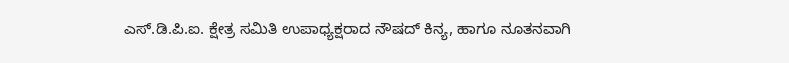ಎಸ್.ಡಿ.ಪಿ.ಐ. ಕ್ಷೇತ್ರ ಸಮಿತಿ ಉಪಾಧ್ಯಕ್ಷರಾದ ನೌಷದ್ ಕಿನ್ಯ, ಹಾಗೂ ನೂತನವಾಗಿ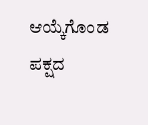ಆಯ್ಕೆಗೊಂಡ ಪಕ್ಷದ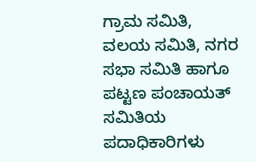ಗ್ರಾಮ ಸಮಿತಿ, ವಲಯ ಸಮಿತಿ, ನಗರ ಸಭಾ ಸಮಿತಿ ಹಾಗೂ ಪಟ್ಟಣ ಪಂಚಾಯತ್ ಸಮಿತಿಯ ಪದಾಧಿಕಾರಿಗಳು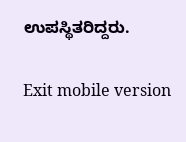ಉಪಸ್ಥಿತರಿದ್ದರು.

Exit mobile version